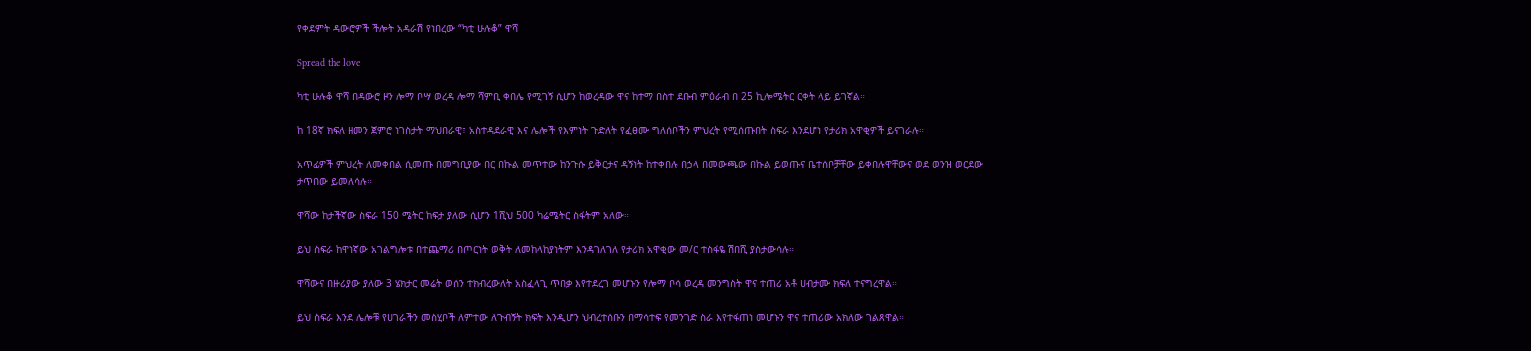የቀደምት ዳውሮዎች ችሎት አዳራሽ የነበረው “ካቲ ሁሉቆ” ዋሻ

Spread the love

ካቲ ሁሉቆ ዋሻ በዳውሮ ዞን ሎማ ቦሣ ወረዳ ሎማ ሻምቢ ቀበሌ የሚገኝ ሲሆን ከወረዳው ዋና ከተማ በስተ ደቡብ ምዕራብ በ 25 ኪሎሜትር ርቀት ላይ ይገኛል።

ከ 18ኛ ክፍለ ዘመን ጀምሮ ነገስታት ማህበራዊ፣ አስተዳደራዊ እና ሌሎች የእምነት ጉድለት የፈፀሙ ግለሰቦችን ምህረት የሚሰጡበት ስፍራ እንደሆነ የታሪክ አዋቂዎች ይናገራሉ።

አጥፊዎች ምህረት ለመቀበል ሲመጡ በመግቢያው በር በኩል መጥተው ከንጉሱ ይቅርታና ዳኝነት ከተቀበሉ በኃላ በመውጫው በኩል ይወጡና ቤተሰቦቻቸው ይቀበሉዋቸውና ወደ ወንዝ ወርደው ታጥበው ይመለሳሉ።

ዋሻው ከታችኛው ስፍራ 150 ሜትር ከፍታ ያለው ሲሆን 1ሺህ 500 ካሬሜትር ስፋትም አለው።

ይህ ስፍራ ከዋነኛው አገልግሎቱ በተጨማሪ በጦርነት ወቅት ለመከላከያነትም እንዳገለገለ የታሪክ አዋቂው መ/ር ተስፋዬ ሽበሺ ያስታውሳሉ።

ዋሻውና በዙሪያው ያለው 3 ሄክታር መሬት ወሰን ተክብረውለት አስፈላጊ ጥበቃ እየተደረገ መሆኑን የሎማ ቦሳ ወረዳ መንግስት ዋና ተጠሪ አቶ ሀብታሙ ክፍለ ተናግረዋል።

ይህ ስፍራ እንደ ሌሎቹ የሀገራችን መስሂቦች ለምተው ለጉብኝት ክፍት እንዲሆን ህብረተሰቡን በማሳተፍ የመንገድ ስራ እየተፋጠነ መሆኑን ዋና ተጠሪው አክለው ገልጸዋል።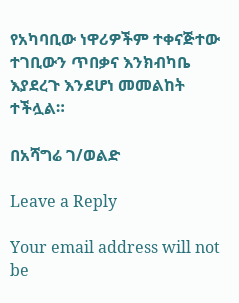የአካባቢው ነዋሪዎችም ተቀናጅተው ተገቢውን ጥበቃና እንክብካቤ እያደረጉ እንደሆነ መመልከት ተችሏል።

በአሻግሬ ገ/ወልድ

Leave a Reply

Your email address will not be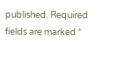published. Required fields are marked *